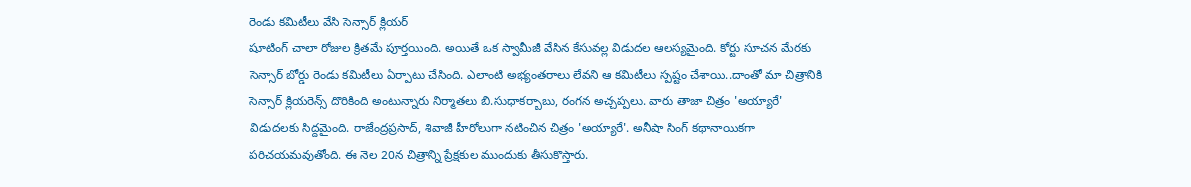రెండు కమిటీలు వేసి సెన్సార్ క్లియర్
షూటింగ్ చాలా రోజుల క్రితమే పూర్తయింది. అయితే ఒక స్వామీజీ వేసిన కేసువల్ల విడుదల ఆలస్యమైంది. కోర్టు సూచన మేరకు సెన్సార్ బోర్డు రెండు కమిటీలు ఏర్పాటు చేసింది. ఎలాంటి అభ్యంతరాలు లేవని ఆ కమిటీలు స్పష్టం చేశాయి..దాంతో మా చిత్రానికి సెన్సార్ క్లియరెన్స్ దొరికింది అంటున్నారు నిర్మాతలు బి.సుధాకర్బాబు, రంగన అచ్చప్పలు. వారు తాజా చిత్రం 'అయ్యారే' విడుదలకు సిద్దమైంది. రాజేంద్రప్రసాద్, శివాజీ హీరోలుగా నటించిన చిత్రం 'అయ్యారే'. అనీషా సింగ్ కథానాయికగా పరిచయమవుతోంది. ఈ నెల 20న చిత్రాన్ని ప్రేక్షకుల ముందుకు తీసుకొస్తారు.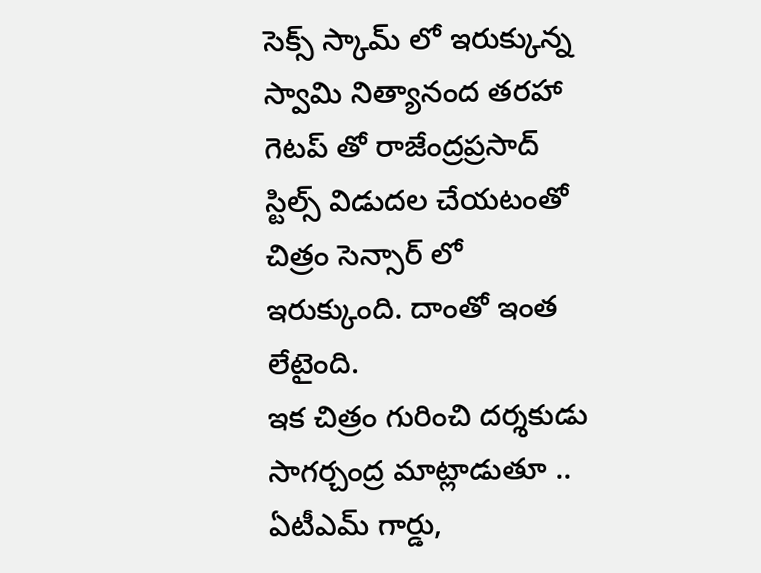సెక్స్ స్కామ్ లో ఇరుక్కున్న స్వామి నిత్యానంద తరహా గెటప్ తో రాజేంద్రప్రసాద్ స్టిల్స్ విడుదల చేయటంతో చిత్రం సెన్సార్ లో ఇరుక్కుంది. దాంతో ఇంత లేటైంది.
ఇక చిత్రం గురించి దర్శకుడు సాగర్చంద్ర మాట్లాడుతూ .. ఏటీఎమ్ గార్డు,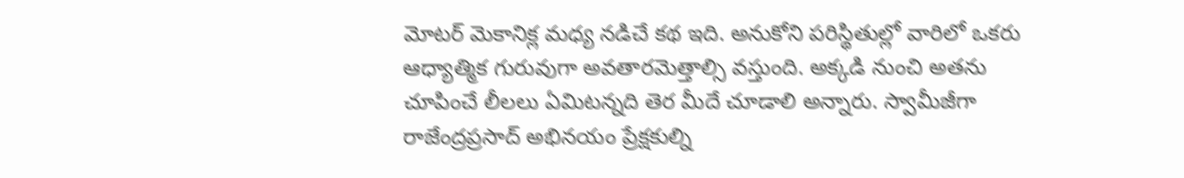మోటర్ మెకానిక్ల మధ్య నడిచే కథ ఇది. అనుకోని పరిస్థితుల్లో వారిలో ఒకరు ఆధ్యాత్మిక గురువుగా అవతారమెత్తాల్సి వస్తుంది. అక్కడి నుంచి అతను చూపించే లీలలు ఏమిటన్నది తెర మీదే చూడాలి అన్నారు. స్వామీజీగా రాజేంద్రప్రసాద్ అభినయం ప్రేక్షకుల్ని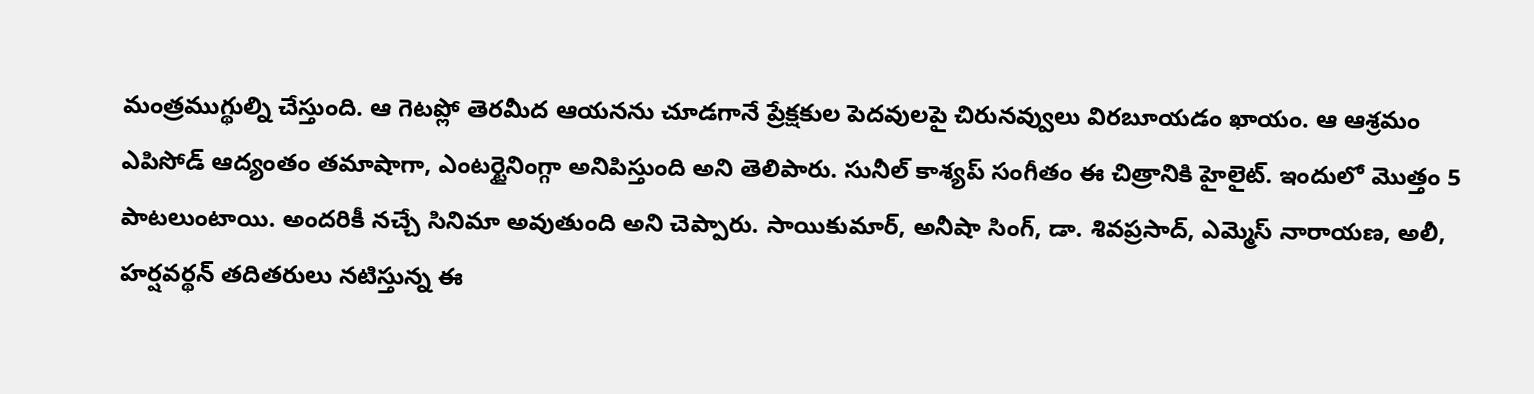మంత్రముగ్థుల్ని చేస్తుంది. ఆ గెటప్లో తెరమీద ఆయనను చూడగానే ప్రేక్షకుల పెదవులపై చిరునవ్వులు విరబూయడం ఖాయం. ఆ ఆశ్రమం ఎపిసోడ్ ఆద్యంతం తమాషాగా, ఎంటర్టైనింగ్గా అనిపిస్తుంది అని తెలిపారు. సునీల్ కాశ్యప్ సంగీతం ఈ చిత్రానికి హైలైట్. ఇందులో మొత్తం 5 పాటలుంటాయి. అందరికీ నచ్చే సినిమా అవుతుంది అని చెప్పారు. సాయికుమార్, అనీషా సింగ్, డా. శివప్రసాద్, ఎమ్మెస్ నారాయణ, అలీ, హర్షవర్థన్ తదితరులు నటిస్తున్న ఈ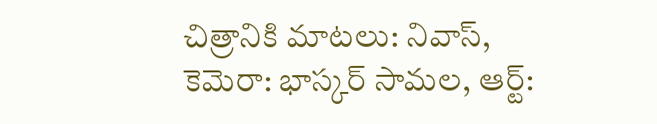చిత్రానికి మాటలు: నివాస్, కెమెరా: భాస్కర్ సామల, ఆర్ట్: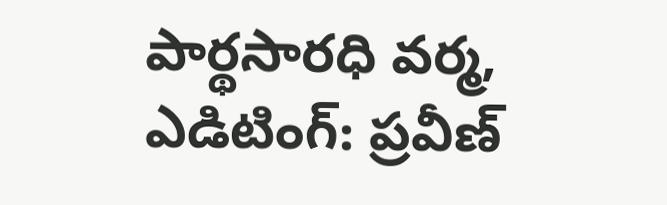పార్థసారధి వర్మ, ఎడిటింగ్: ప్రవీణ్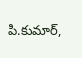పి.కుమార్,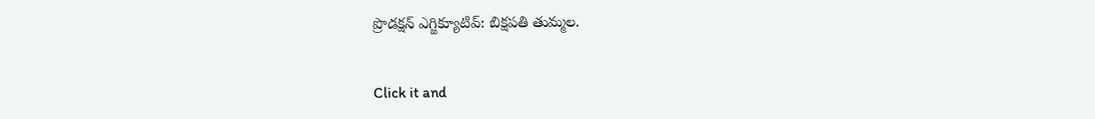ప్రొడక్షన్ ఎగ్జిక్యూటివ్: బిక్షపతి తుమ్మల.


Click it and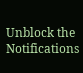Unblock the Notifications